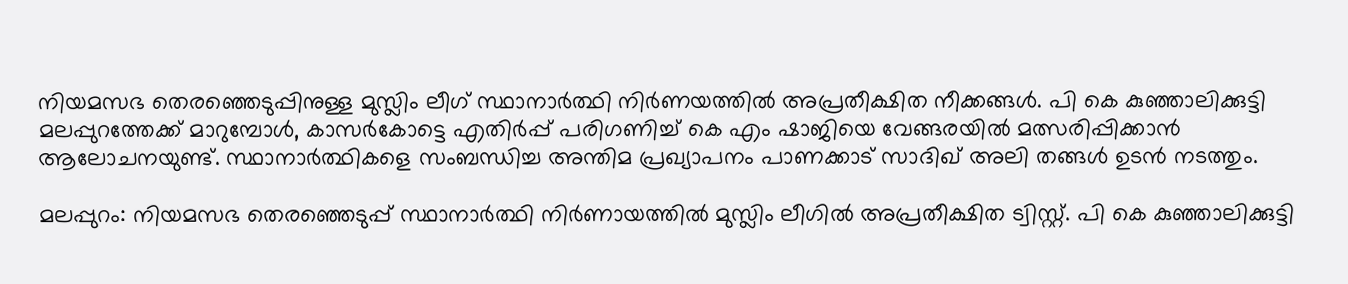നിയമസഭ തെരഞ്ഞെടുപ്പിനുള്ള മുസ്ലിം ലീഗ് സ്ഥാനാർത്ഥി നിർണയത്തിൽ അപ്രതീക്ഷിത നീക്കങ്ങൾ. പി കെ കുഞ്ഞാലിക്കുട്ടി മലപ്പുറത്തേക്ക് മാറുമ്പോൾ, കാസർകോട്ടെ എതിർപ്പ് പരിഗണിച്ച് കെ എം ഷാജിയെ വേങ്ങരയിൽ മത്സരിപ്പിക്കാൻ ആലോചനയുണ്ട്. സ്ഥാനാർത്ഥികളെ സംബന്ധിച്ച അന്തിമ പ്രഖ്യാപനം പാണക്കാട് സാദിഖ് അലി തങ്ങൾ ഉടൻ നടത്തും.

മലപ്പുറം: നിയമസഭ തെരഞ്ഞെടുപ്പ് സ്ഥാനാർത്ഥി നിര്‍ണായത്തില്‍ മുസ്ലിം ലീഗിൽ അപ്രതീക്ഷിത ട്വിസ്റ്റ്. പി കെ കുഞ്ഞാലിക്കുട്ടി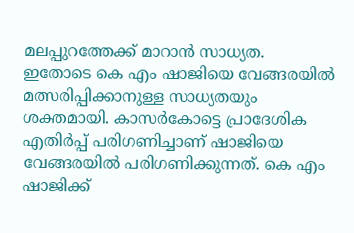മലപ്പുറത്തേക്ക് മാറാന്‍ സാധ്യത. ഇതോടെ കെ എം ഷാജിയെ വേങ്ങരയിൽ മത്സരിപ്പിക്കാനുള്ള സാധ്യതയും ശക്തമായി. കാസർകോട്ടെ പ്രാദേശിക എതിർപ്പ് പരിഗണിച്ചാണ് ഷാജിയെ വേങ്ങരയിൽ പരിഗണിക്കുന്നത്. കെ എം ഷാജിക്ക്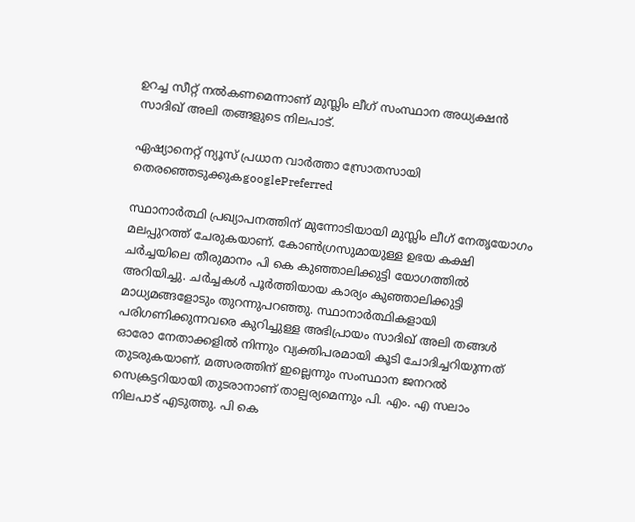ഉറച്ച സീറ്റ് നൽകണമെന്നാണ് മുസ്ലിം ലീഗ് സംസ്ഥാന അധ്യക്ഷൻ സാദിഖ് അലി തങ്ങളുടെ നിലപാട്.

ഏഷ്യാനെറ്റ് ന്യൂസ് പ്രധാന വാർത്താ സ്രോതസായി തെരഞ്ഞെടുക്കുകgooglePreferred

സ്ഥാനാർത്ഥി പ്രഖ്യാപനത്തിന് മുന്നോടിയായി മുസ്ലിം ലീഗ് നേതൃയോഗം മലപ്പുറത്ത് ചേരുകയാണ്. കോൺഗ്രസുമായുള്ള ഉഭയ കക്ഷി ചർച്ചയിലെ തീരുമാനം പി കെ കുഞ്ഞാലിക്കുട്ടി യോഗത്തിൽ അറിയിച്ചു. ചർച്ചകൾ പൂർത്തിയായ കാര്യം കുഞ്ഞാലിക്കുട്ടി മാധ്യമങ്ങളോടും തുറന്നുപറഞ്ഞു. സ്ഥാനാർത്ഥികളായി പരിഗണിക്കുന്നവരെ കുറിച്ചുള്ള അഭിപ്രായം സാദിഖ് അലി തങ്ങൾ ഓരോ നേതാക്കളിൽ നിന്നും വ്യക്തിപരമായി കൂടി ചോദിച്ചറിയുന്നത് തുടരുകയാണ്. മത്സരത്തിന് ഇല്ലെന്നും സംസ്ഥാന ജനറൽ സെക്രട്ടറിയായി തുടരാനാണ് താല്പര്യമെന്നും പി. എം. എ സലാം നിലപാട് എടുത്തു. പി കെ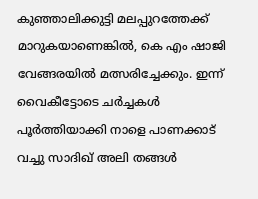കുഞ്ഞാലിക്കുട്ടി മലപ്പുറത്തേക്ക് മാറുകയാണെങ്കിൽ, കെ എം ഷാജി വേങ്ങരയിൽ മത്സരിച്ചേക്കും. ഇന്ന് വൈകീട്ടോടെ ചർച്ചകൾ പൂർത്തിയാക്കി നാളെ പാണക്കാട് വച്ചു സാദിഖ് അലി തങ്ങൾ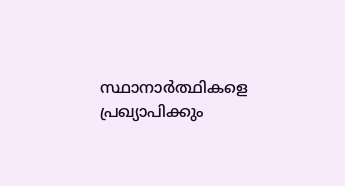സ്ഥാനാർത്ഥികളെ പ്രഖ്യാപിക്കും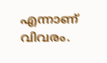എന്നാണ് വിവരം.